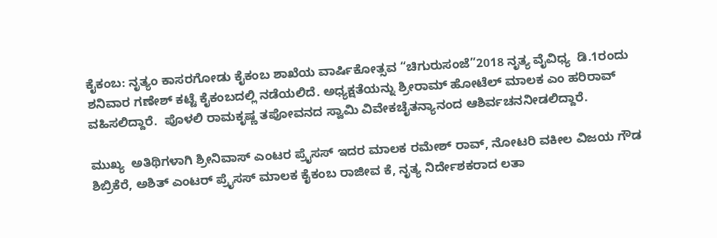ಕೈಕಂಬ: ನೃತ್ಯಂ ಕಾಸರಗೋಡು ಕೈಕಂಬ ಶಾಖೆಯ ವಾರ್ಷಿಕೋತ್ಸವ “ಚಿಗುರುಸಂಜೆ”2018 ನೃತ್ಯ ವೈವಿಧ್ಯ  ಡಿ.1ರಂದು ಶನಿವಾರ ಗಣೇಶ್ ಕಟ್ಟೆ ಕೈಕಂಬದಲ್ಲಿ ನಡೆಯಲಿದೆ. ಅಧ್ಯಕ್ಷತೆಯನ್ನು ಶ್ರೀರಾಮ್ ಹೋಟೆಲ್ ಮಾಲಕ ಎಂ ಹರಿರಾವ್ ವಹಿಸಲಿದ್ದಾರೆ.  ಪೊಳಲಿ ರಾಮಕೃಷ್ಣ ತಪೋವನದ ಸ್ವಾಮಿ ವಿವೇಕಚೈತನ್ಯಾನಂದ ಆಶಿರ್ವಚನನೀಡಲಿದ್ದಾರೆ.

ಮುಖ್ಯ  ಅತಿಥಿಗಳಾಗಿ ಶ್ರೀನಿವಾಸ್ ಎಂಟರ ಪ್ರೈಸಸ್ ಇದರ ಮಾಲಕ ರಮೇಶ್ ರಾವ್, ನೋಟರಿ ವಕೀಲ ವಿಜಯ ಗೌಡ ಶಿಬ್ರಿಕೆರೆ, ಅಶಿತ್ ಎಂಟರ್ ಪ್ರೈಸಸ್ ಮಾಲಕ ಕೈಕಂಬ ರಾಜೀವ ಕೆ, ನೃತ್ಯ ನಿರ್ದೇಶಕರಾದ ಲತಾ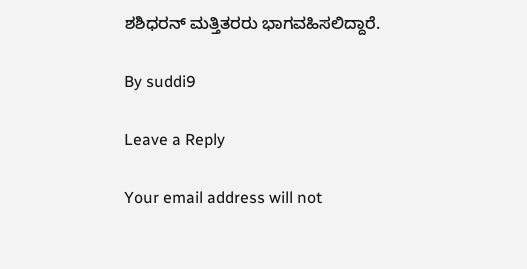ಶಶಿಧರನ್ ಮತ್ತಿತರರು ಭಾಗವಹಿಸಲಿದ್ದಾರೆ.

By suddi9

Leave a Reply

Your email address will not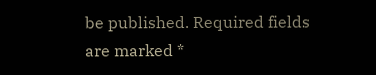be published. Required fields are marked *